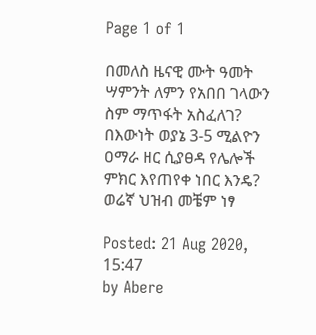Page 1 of 1

በመለስ ዜናዊ ሙት ዓመት ሣምንት ለምን የአበበ ገላውን ስም ማጥፋት አስፈለገ? በእውነት ወያኔ 3-5 ሚልዮን ዐማራ ዘር ሲያፀዳ የሌሎች ምክር እየጠየቀ ነበር እንዴ? ወሬኛ ህዝብ መቼም ነፃ

Posted: 21 Aug 2020, 15:47
by Abere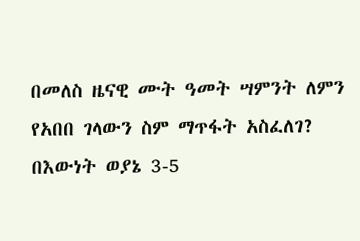በመለስ ዜናዊ ሙት ዓመት ሣምንት ለምን የአበበ ገላውን ስም ማጥፋት አስፈለገ? በእውነት ወያኔ 3-5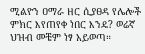ሚልዮን ዐማራ ዘር ሲያፀዳ የሌሎች ምክር እየጠየቀ ነበር እንዴ? ወሬኛ ህዝብ መቼም ነፃ አይወጣ።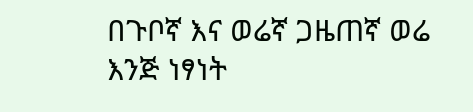በጉቦኛ እና ወሬኛ ጋዜጠኛ ወሬ እንጅ ነፃነት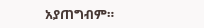አያጠግብም።